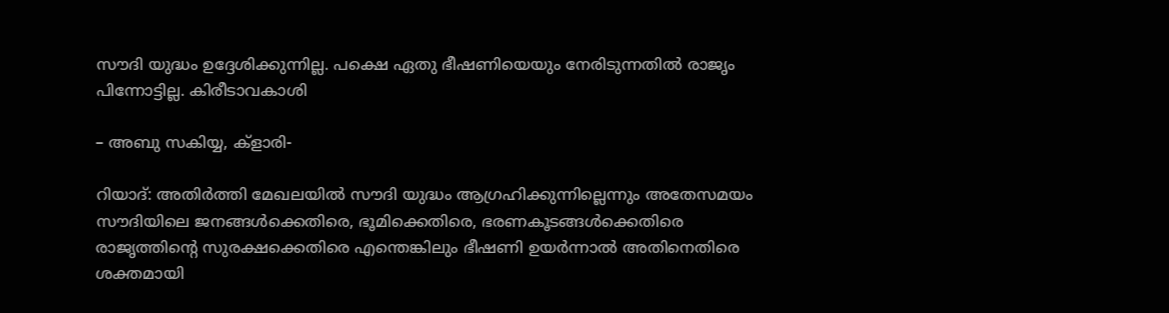സൗദി യുദ്ധം ഉദ്ദേശിക്കുന്നില്ല. പക്ഷെ ഏതു ഭീഷണിയെയും നേരിടുന്നതില്‍ രാജൃം പിന്നോട്ടില്ല. കിരീടാവകാശി

– അബു സകിയ്യ, ക്‌ളാരി-

റിയാദ്: അതിര്‍ത്തി മേഖലയില്‍ സൗദി യുദ്ധം ആഗ്രഹിക്കുന്നില്ലെന്നും അതേസമയം സൗദിയിലെ ജനങ്ങള്‍ക്കെതിരെ, ഭൂമിക്കെതിരെ, ഭരണകൂടങ്ങള്‍ക്കെതിരെ രാജൃത്തിന്റെ സുരക്ഷക്കെതിരെ എന്തെങ്കിലും ഭീഷണി ഉയര്‍ന്നാല്‍ അതിനെതിരെ ശക്തമായി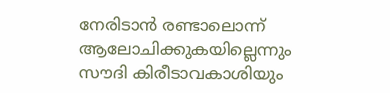നേരിടാന്‍ രണ്ടാലൊന്ന് ആലോചിക്കുകയില്ലെന്നും സൗദി കിരീടാവകാശിയും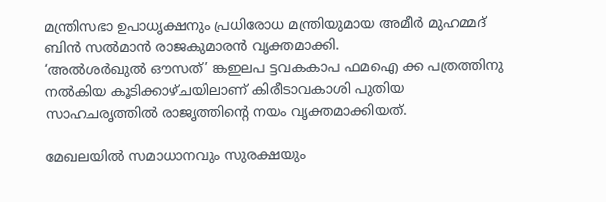മന്ത്രിസഭാ ഉപാധൃക്ഷനും പ്രധിരോധ മന്ത്രിയുമായ അമീര്‍ മുഹമ്മദ് ബിന്‍ സല്‍മാന്‍ രാജകുമാരന്‍ വൃക്തമാക്കി.
‘അല്‍ശര്‍ഖുല്‍ ഔസത്’ ങ്കഇലപ ട്ടവകകാപ ഫമഐ ക്ക പത്രത്തിനു നല്‍കിയ കൂടിക്കാഴ്ചയിലാണ് കിരീടാവകാശി പുതിയ സാഹചരൃത്തില്‍ രാജൃത്തിന്റെ നയം വൃക്തമാക്കിയത്.

മേഖലയില്‍ സമാധാനവും സുരക്ഷയും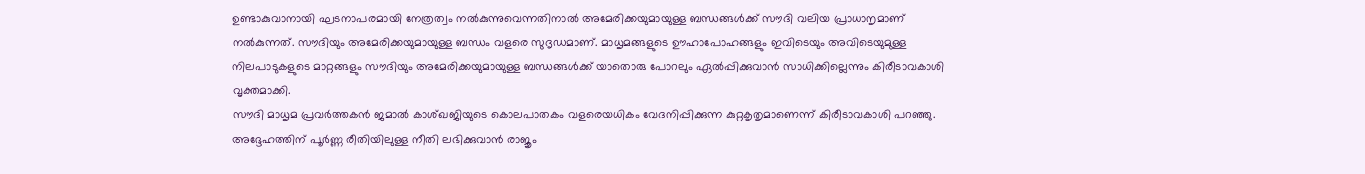ഉണ്ടാകുവാനായി ഘടനാപരമായി നേത്രത്വം നല്‍കുന്നുവെന്നതിനാല്‍ അമേരിക്കയുമായുള്ള ബന്ധങ്ങള്‍ക്ക് സൗദി വലിയ പ്രാധാനൃമാണ് നല്‍കുന്നത്. സൗദിയും അമേരിക്കയുമായുള്ള ബന്ധം വളരെ സുദൃഡമാണ്. മാധൃമങ്ങളുടെ ഊഹാപോഹങ്ങളും ഇവിടെയും അവിടെയുമുള്ള നിലപാടുകളുടെ മാറ്റങ്ങളും സൗദിയും അമേരിക്കയുമായുള്ള ബന്ധങ്ങള്‍ക്ക് യാതൊരു പോറലും ഏല്‍പ്പിക്കുവാന്‍ സാധിക്കില്ലെന്നും കിരീടാവകാശി വൃക്തമാക്കി.
സൗദി മാധൃമ പ്രവര്‍ത്തകന്‍ ജമാല്‍ കാശ്ഖജിയുടെ കൊലപാതകം വളരെയധികം വേദനിപ്പിക്കുന്ന കുറ്റകൃതൃമാണെന്ന് കിരീടാവകാശി പറഞ്ഞു. അദ്ദേഹത്തിന് പൂര്‍ണ്ണ രീതിയിലുള്ള നീതി ലഭിക്കുവാന്‍ രാജൃം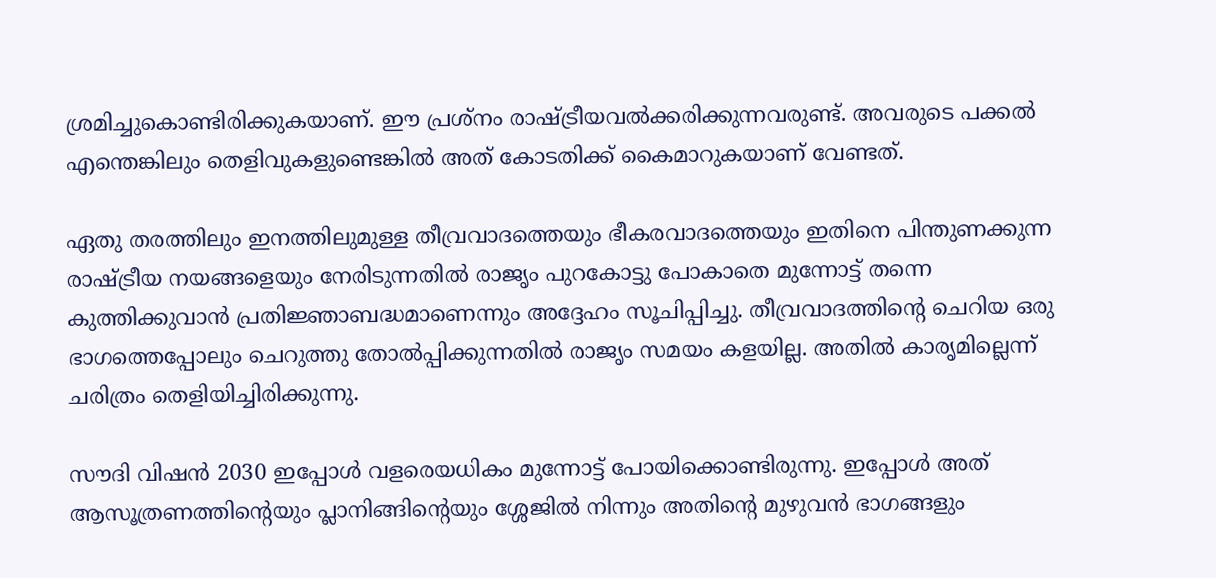ശ്രമിച്ചുകൊണ്ടിരിക്കുകയാണ്. ഈ പ്രശ്‌നം രാഷ്ട്രീയവല്‍ക്കരിക്കുന്നവരുണ്ട്. അവരുടെ പക്കല്‍ എന്തെങ്കിലും തെളിവുകളുണ്ടെങ്കില്‍ അത് കോടതിക്ക് കൈമാറുകയാണ് വേണ്ടത്.

ഏതു തരത്തിലും ഇനത്തിലുമുള്ള തീവ്രവാദത്തെയും ഭീകരവാദത്തെയും ഇതിനെ പിന്തുണക്കുന്ന രാഷ്ട്രീയ നയങ്ങളെയും നേരിടുന്നതില്‍ രാജൃം പുറകോട്ടു പോകാതെ മുന്നോട്ട് തന്നെ കുത്തിക്കുവാന്‍ പ്രതിജ്ഞാബദ്ധമാണെന്നും അദ്ദേഹം സൂചിപ്പിച്ചു. തീവ്രവാദത്തിന്റെ ചെറിയ ഒരു ഭാഗത്തെപ്പോലും ചെറുത്തു തോല്‍പ്പിക്കുന്നതില്‍ രാജൃം സമയം കളയില്ല. അതില്‍ കാരൃമില്ലെന്ന് ചരിത്രം തെളിയിച്ചിരിക്കുന്നു.

സൗദി വിഷന്‍ 2030 ഇപ്പോള്‍ വളരെയധികം മുന്നോട്ട് പോയിക്കൊണ്ടിരുന്നു. ഇപ്പോള്‍ അത് ആസൂത്രണത്തിന്റെയും പ്ലാനിങ്ങിന്റെയും ശ്ശേജില്‍ നിന്നും അതിന്റെ മുഴുവന്‍ ഭാഗങ്ങളും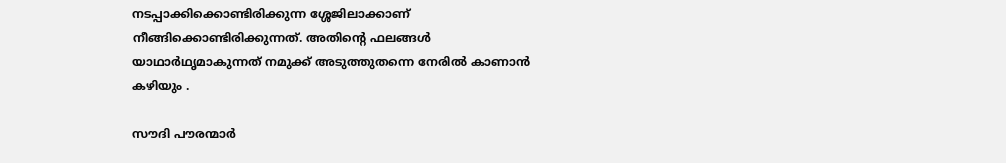നടപ്പാക്കിക്കൊണ്ടിരിക്കുന്ന ശ്ശേജിലാക്കാണ് നീങ്ങിക്കൊണ്ടിരിക്കുന്നത്. അതിന്റെ ഫലങ്ങള്‍ യാഥാര്‍ഥൃമാകുന്നത് നമുക്ക് അടുത്തുതന്നെ നേരില്‍ കാണാന്‍ കഴിയും .

സൗദി പൗരന്മാര്‍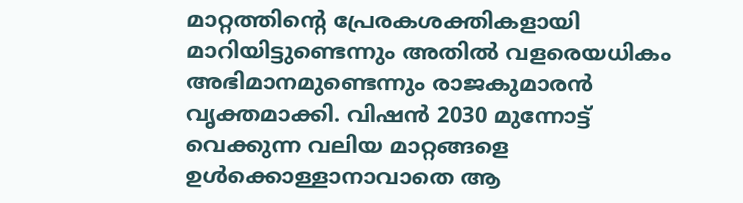മാറ്റത്തിന്റെ പ്രേരകശക്തികളായി മാറിയിട്ടുണ്ടെന്നും അതില്‍ വളരെയധികം അഭിമാനമുണ്ടെന്നും രാജകുമാരന്‍ വൃക്തമാക്കി. വിഷന്‍ 2030 മുന്നോട്ട് വെക്കുന്ന വലിയ മാറ്റങ്ങളെ ഉള്‍ക്കൊള്ളാനാവാതെ ആ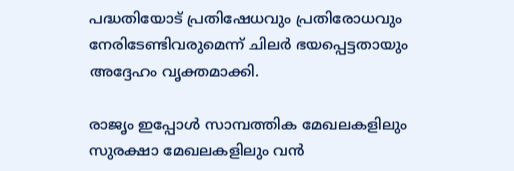പദ്ധതിയോട് പ്രതിഷേധവും പ്രതിരോധവും നേരിടേണ്ടിവരുമെന്ന് ചിലര്‍ ഭയപ്പെട്ടതായും അദ്ദേഹം വൃക്തമാക്കി.

രാജൃം ഇപ്പോള്‍ സാമ്പത്തിക മേഖലകളിലും സുരക്ഷാ മേഖലകളിലും വന്‍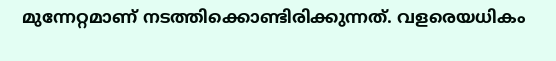മുന്നേറ്റമാണ് നടത്തിക്കൊണ്ടിരിക്കുന്നത്. വളരെയധികം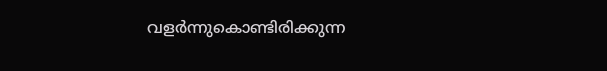വളര്‍ന്നുകൊണ്ടിരിക്കുന്ന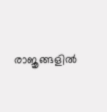രാജൃങ്ങളില്‍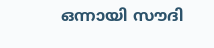ഒന്നായി സൗദി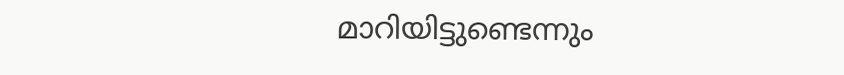മാറിയിട്ടുണ്ടെന്നും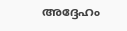അദ്ദേഹം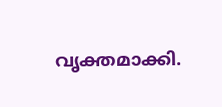വൃക്തമാക്കി.